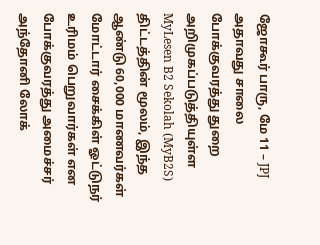ஜோகூர் பாரு, மே 11 – JPJ அதாவது சாலை போக்குவரத்து துறை அறிமுகப்படுத்தியுள்ள MyLesen B2 Sekolah (MyB2S) திட்டத்தின் மூலம், இந்த ஆண்டு 60,000 மாணவர்கள் மோட்டார் சைக்கிள் ஓட்டுநர் உரிமம் பெறுவார்கள் என போக்குவரத்து அமைச்சர் அந்தோனி லோக்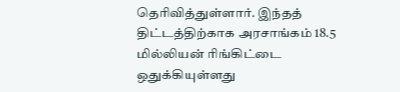தெரிவித்துள்ளார். இந்தத் திட்டத்திற்காக அரசாங்கம் 18.5 மில்லியன் ரிங்கிட்டை ஒதுக்கியுள்ளது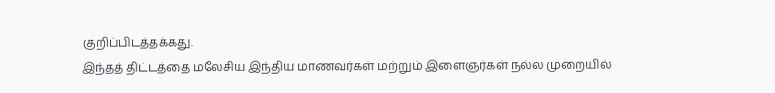குறிப்பிடத்தக்கது.
இந்தத் திட்டத்தை மலேசிய இந்திய மாணவர்கள் மற்றும் இளைஞர்கள் நல்ல முறையில்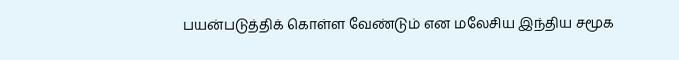பயன்படுத்திக் கொள்ள வேண்டும் என மலேசிய இந்திய சமூக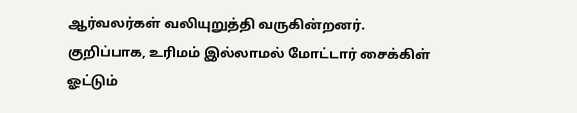ஆர்வலர்கள் வலியுறுத்தி வருகின்றனர்.
குறிப்பாக, உரிமம் இல்லாமல் மோட்டார் சைக்கிள் ஓட்டும்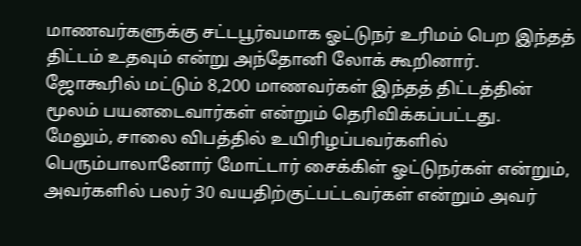மாணவர்களுக்கு சட்டபூர்வமாக ஓட்டுநர் உரிமம் பெற இந்தத் திட்டம் உதவும் என்று அந்தோனி லோக் கூறினார்.
ஜோகூரில் மட்டும் 8,200 மாணவர்கள் இந்தத் திட்டத்தின் மூலம் பயனடைவார்கள் என்றும் தெரிவிக்கப்பட்டது.
மேலும், சாலை விபத்தில் உயிரிழப்பவர்களில் பெரும்பாலானோர் மோட்டார் சைக்கிள் ஓட்டுநர்கள் என்றும், அவர்களில் பலர் 30 வயதிற்குட்பட்டவர்கள் என்றும் அவர்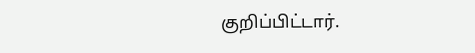குறிப்பிட்டார்.